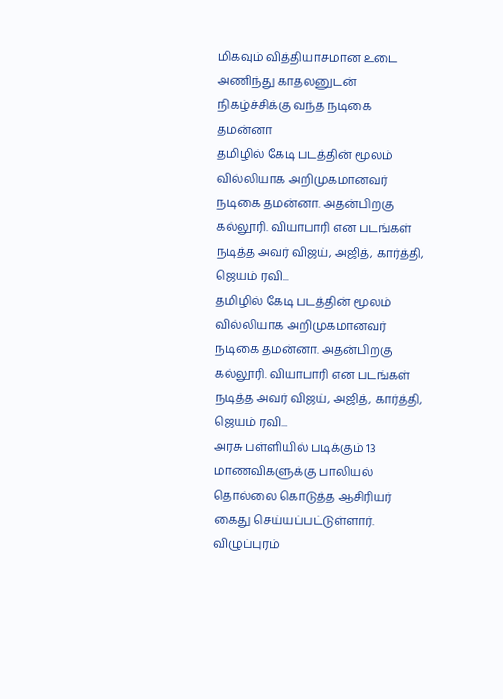மிகவும் வித்தியாசமான உடை அணிந்து காதலனுடன் நிகழ்ச்சிக்கு வந்த நடிகை தமன்னா
தமிழில் கேடி படத்தின் மூலம் வில்லியாக அறிமுகமானவர் நடிகை தமன்னா. அதன்பிறகு கல்லூரி. வியாபாரி என படங்கள் நடித்த அவர் விஜய், அஜித், கார்த்தி, ஜெயம் ரவி...
தமிழில் கேடி படத்தின் மூலம் வில்லியாக அறிமுகமானவர் நடிகை தமன்னா. அதன்பிறகு கல்லூரி. வியாபாரி என படங்கள் நடித்த அவர் விஜய், அஜித், கார்த்தி, ஜெயம் ரவி...
அரசு பள்ளியில் படிக்கும் 13 மாணவிகளுக்கு பாலியல் தொல்லை கொடுத்த ஆசிரியர் கைது செய்யப்பட்டுள்ளார். விழுப்புரம்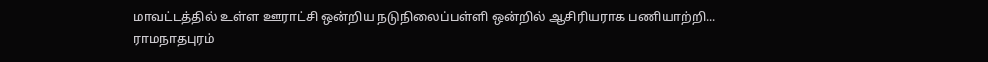மாவட்டத்தில் உள்ள ஊராட்சி ஒன்றிய நடுநிலைப்பள்ளி ஒன்றில் ஆசிரியராக பணியாற்றி...
ராமநாதபுரம்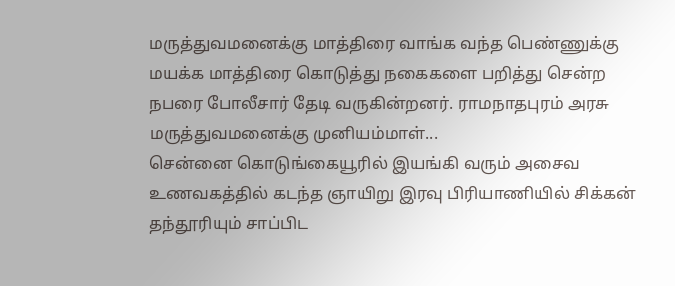மருத்துவமனைக்கு மாத்திரை வாங்க வந்த பெண்ணுக்கு மயக்க மாத்திரை கொடுத்து நகைகளை பறித்து சென்ற நபரை போலீசார் தேடி வருகின்றனர். ராமநாதபுரம் அரசு மருத்துவமனைக்கு முனியம்மாள்...
சென்னை கொடுங்கையூரில் இயங்கி வரும் அசைவ உணவகத்தில் கடந்த ஞாயிறு இரவு பிரியாணியில் சிக்கன் தந்தூரியும் சாப்பிட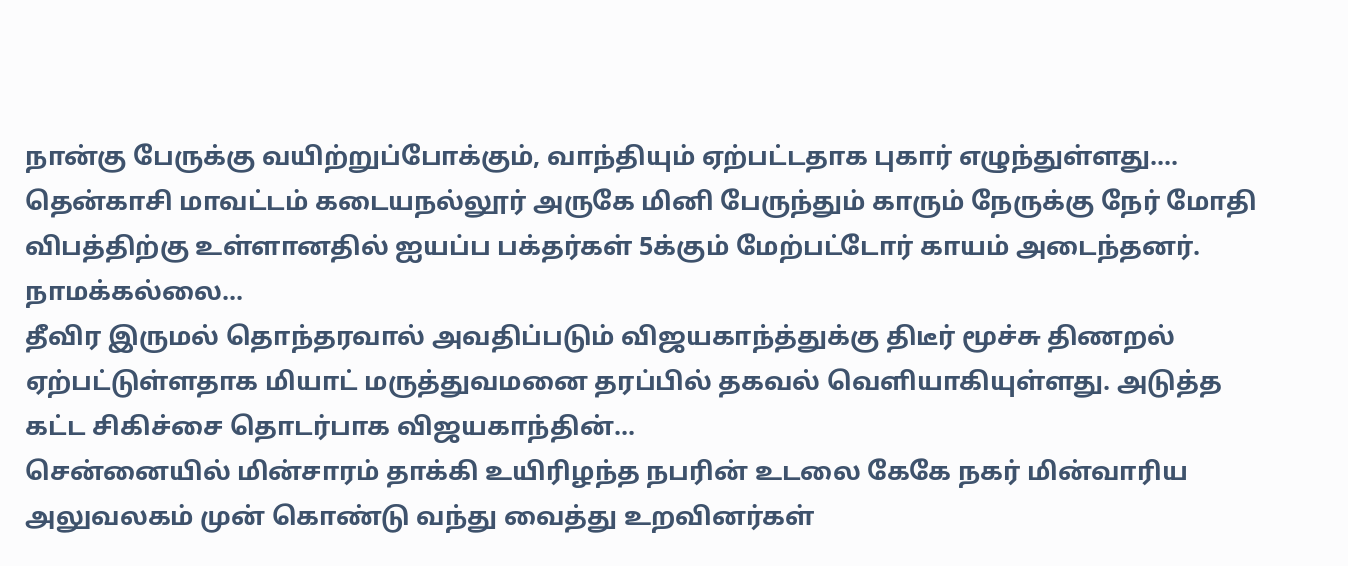நான்கு பேருக்கு வயிற்றுப்போக்கும், வாந்தியும் ஏற்பட்டதாக புகார் எழுந்துள்ளது....
தென்காசி மாவட்டம் கடையநல்லூர் அருகே மினி பேருந்தும் காரும் நேருக்கு நேர் மோதி விபத்திற்கு உள்ளானதில் ஐயப்ப பக்தர்கள் 5க்கும் மேற்பட்டோர் காயம் அடைந்தனர். நாமக்கல்லை...
தீவிர இருமல் தொந்தரவால் அவதிப்படும் விஜயகாந்த்துக்கு திடீர் மூச்சு திணறல் ஏற்பட்டுள்ளதாக மியாட் மருத்துவமனை தரப்பில் தகவல் வெளியாகியுள்ளது. அடுத்த கட்ட சிகிச்சை தொடர்பாக விஜயகாந்தின்...
சென்னையில் மின்சாரம் தாக்கி உயிரிழந்த நபரின் உடலை கேகே நகர் மின்வாரிய அலுவலகம் முன் கொண்டு வந்து வைத்து உறவினர்கள்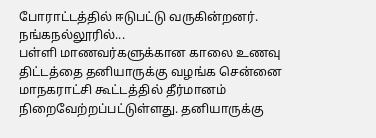போராட்டத்தில் ஈடுபட்டு வருகின்றனர். நங்கநல்லூரில்...
பள்ளி மாணவர்களுக்கான காலை உணவு திட்டத்தை தனியாருக்கு வழங்க சென்னை மாநகராட்சி கூட்டத்தில் தீர்மானம் நிறைவேற்றப்பட்டுள்ளது. தனியாருக்கு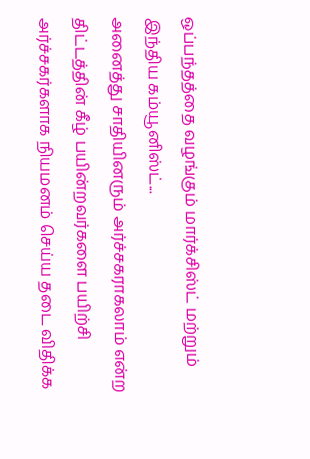ஒப்பந்தத்தை வழங்கும் மார்க்சிஸ்ட் மற்றும் இந்திய கம்யூனிஸ்ட்...
அனைத்து சாதியினரும் அர்ச்சகராகலாம் என்ற திட்டத்தின் கீழ் பயின்றவர்களை பயிற்சி அர்ச்சகர்களாக நியமனம் செய்ய தடை விதிக்க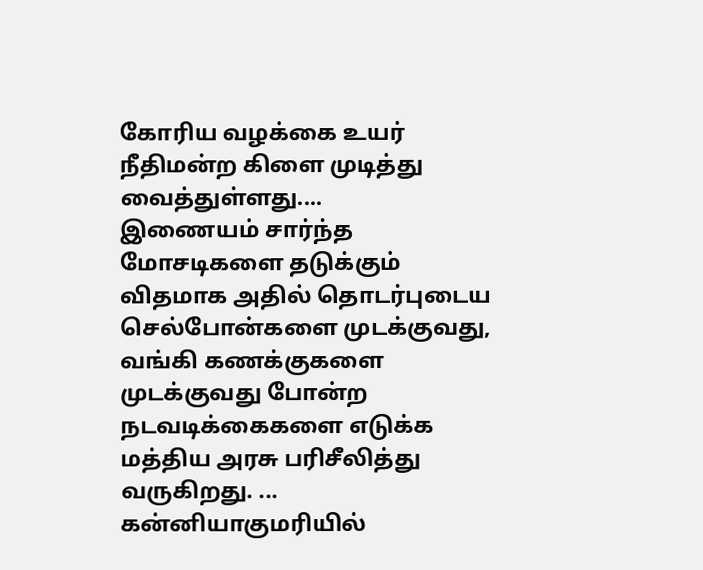கோரிய வழக்கை உயர் நீதிமன்ற கிளை முடித்து வைத்துள்ளது....
இணையம் சார்ந்த மோசடிகளை தடுக்கும் விதமாக அதில் தொடர்புடைய செல்போன்களை முடக்குவது, வங்கி கணக்குகளை முடக்குவது போன்ற நடவடிக்கைகளை எடுக்க மத்திய அரசு பரிசீலித்து வருகிறது. ...
கன்னியாகுமரியில்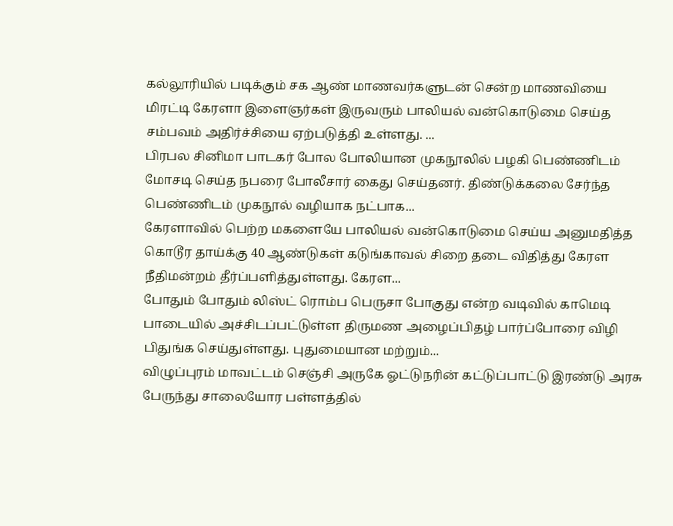கல்லூரியில் படிக்கும் சக ஆண் மாணவர்களுடன் சென்ற மாணவியை மிரட்டி கேரளா இளைஞர்கள் இருவரும் பாலியல் வன்கொடுமை செய்த சம்பவம் அதிர்ச்சியை ஏற்படுத்தி உள்ளது. ...
பிரபல சினிமா பாடகர் போல போலியான முகநூலில் பழகி பெண்ணிடம் மோசடி செய்த நபரை போலீசார் கைது செய்தனர். திண்டுக்கலை சேர்ந்த பெண்ணிடம் முகநூல் வழியாக நட்பாக...
கேரளாவில் பெற்ற மகளையே பாலியல் வன்கொடுமை செய்ய அனுமதித்த கொடூர தாய்க்கு 40 ஆண்டுகள் கடுங்காவல் சிறை தடை விதித்து கேரள நீதிமன்றம் தீர்ப்பளித்துள்ளது. கேரள...
போதும் போதும் லிஸ்ட் ரொம்ப பெருசா போகுது என்ற வடிவில் காமெடி பாடையில் அச்சிடப்பட்டுள்ள திருமண அழைப்பிதழ் பார்ப்போரை விழி பிதுங்க செய்துள்ளது. புதுமையான மற்றும்...
விழுப்புரம் மாவட்டம் செஞ்சி அருகே ஓட்டுநரின் கட்டுப்பாட்டு இரண்டு அரசு பேருந்து சாலையோர பள்ளத்தில்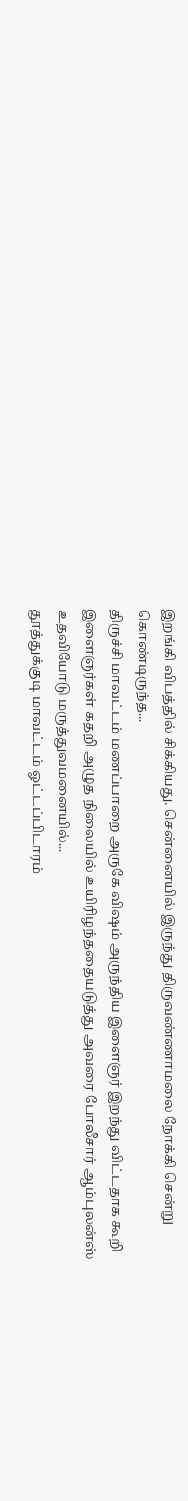இறங்கி விபத்தில் சிக்கியது. சென்னையில் இருந்து திருவண்ணாமலை நோக்கி சென்று கொண்டிருந்த...
திருச்சி மாவட்டம் மணப்பாறை அருகே விஷம் அருந்திய இளைஞர் இறந்து விட்டதாக கூறி இளைஞர்கள் கதறி அழுத நிலையில் உயிரிழந்ததையடுத்து அவரை போலீசார் ஆம்புலன்ஸ் உதவியோடு மருத்துவமனையில்...
தூத்துக்குடி மாவட்டம் ஓட்டப்பிடாரம்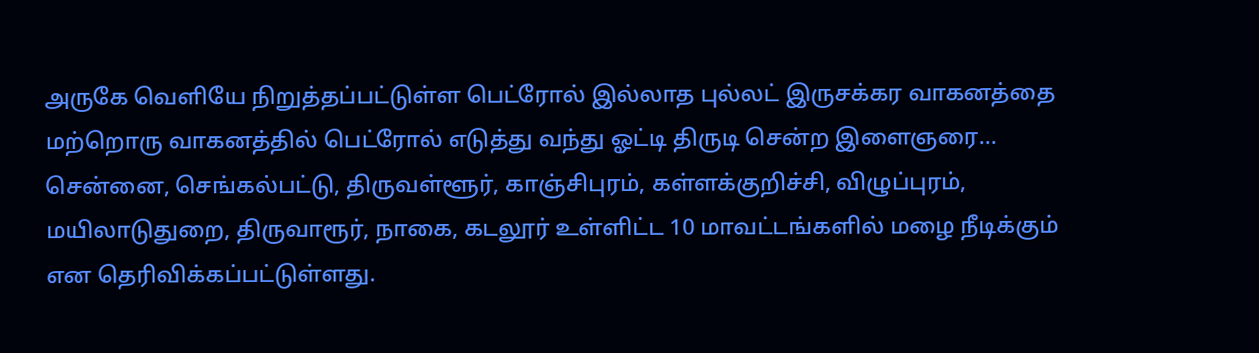அருகே வெளியே நிறுத்தப்பட்டுள்ள பெட்ரோல் இல்லாத புல்லட் இருசக்கர வாகனத்தை மற்றொரு வாகனத்தில் பெட்ரோல் எடுத்து வந்து ஓட்டி திருடி சென்ற இளைஞரை...
சென்னை, செங்கல்பட்டு, திருவள்ளூர், காஞ்சிபுரம், கள்ளக்குறிச்சி, விழுப்புரம், மயிலாடுதுறை, திருவாரூர், நாகை, கடலூர் உள்ளிட்ட 10 மாவட்டங்களில் மழை நீடிக்கும் என தெரிவிக்கப்பட்டுள்ளது.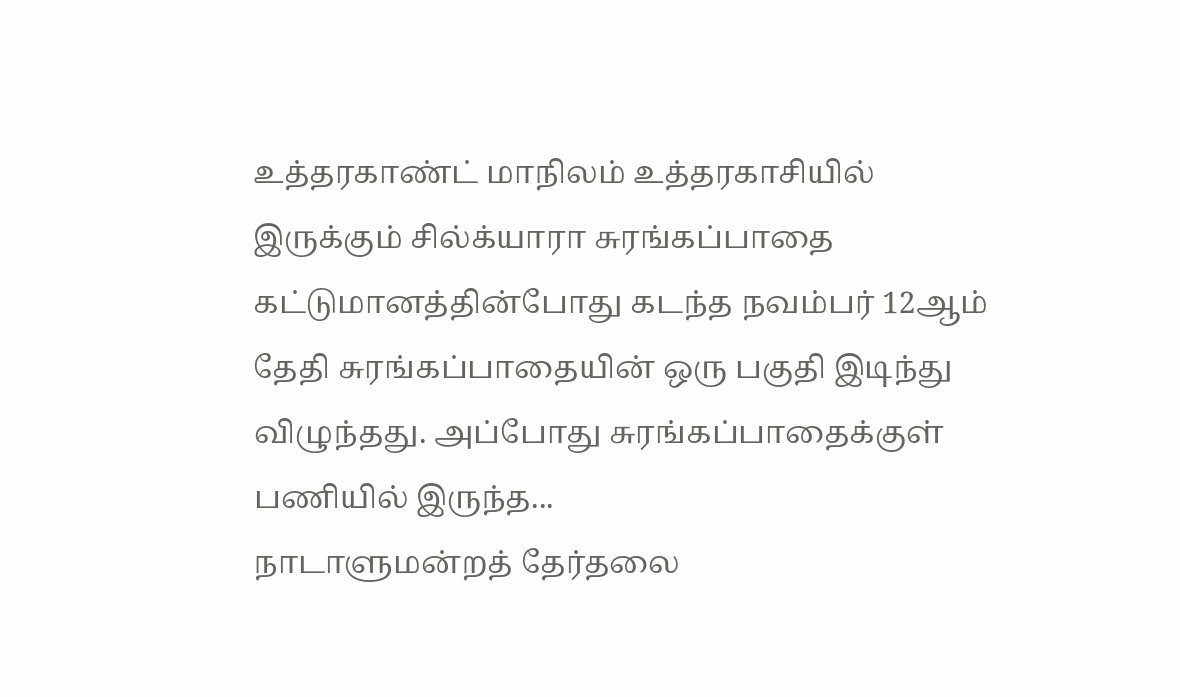உத்தரகாண்ட் மாநிலம் உத்தரகாசியில் இருக்கும் சில்க்யாரா சுரங்கப்பாதை கட்டுமானத்தின்போது கடந்த நவம்பர் 12ஆம் தேதி சுரங்கப்பாதையின் ஒரு பகுதி இடிந்து விழுந்தது. அப்போது சுரங்கப்பாதைக்குள் பணியில் இருந்த...
நாடாளுமன்றத் தேர்தலை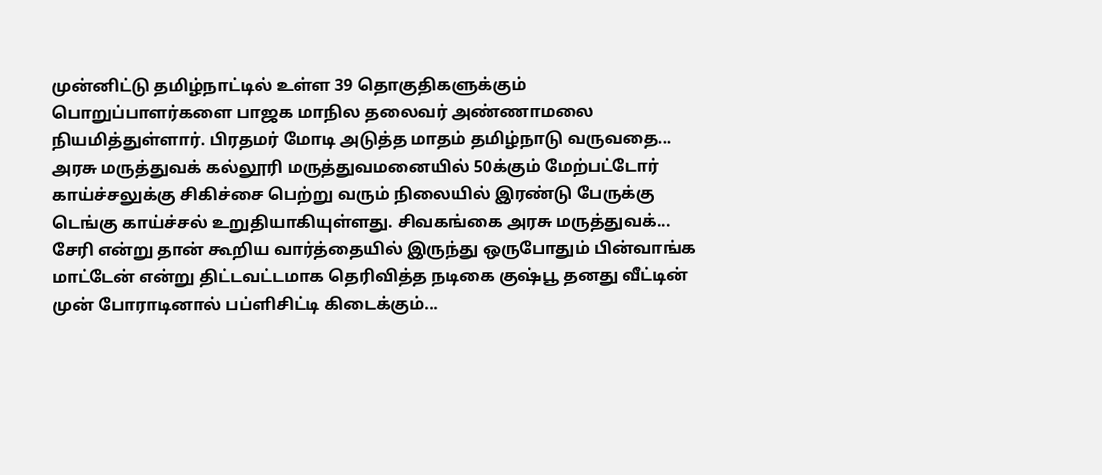முன்னிட்டு தமிழ்நாட்டில் உள்ள 39 தொகுதிகளுக்கும் பொறுப்பாளர்களை பாஜக மாநில தலைவர் அண்ணாமலை நியமித்துள்ளார். பிரதமர் மோடி அடுத்த மாதம் தமிழ்நாடு வருவதை...
அரசு மருத்துவக் கல்லூரி மருத்துவமனையில் 50க்கும் மேற்பட்டோர் காய்ச்சலுக்கு சிகிச்சை பெற்று வரும் நிலையில் இரண்டு பேருக்கு டெங்கு காய்ச்சல் உறுதியாகியுள்ளது. சிவகங்கை அரசு மருத்துவக்...
சேரி என்று தான் கூறிய வார்த்தையில் இருந்து ஒருபோதும் பின்வாங்க மாட்டேன் என்று திட்டவட்டமாக தெரிவித்த நடிகை குஷ்பூ தனது வீட்டின் முன் போராடினால் பப்ளிசிட்டி கிடைக்கும்...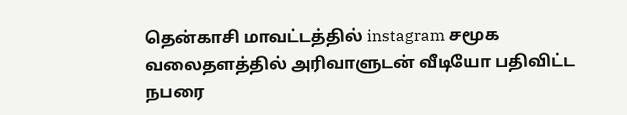தென்காசி மாவட்டத்தில் instagram சமூக வலைதளத்தில் அரிவாளுடன் வீடியோ பதிவிட்ட நபரை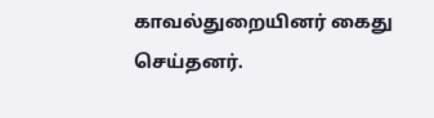காவல்துறையினர் கைது செய்தனர்.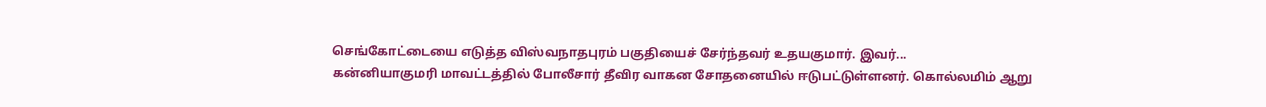செங்கோட்டையை எடுத்த விஸ்வநாதபுரம் பகுதியைச் சேர்ந்தவர் உதயகுமார். இவர்...
கன்னியாகுமரி மாவட்டத்தில் போலீசார் தீவிர வாகன சோதனையில் ஈடுபட்டுள்ளனர். கொல்லமிம் ஆறு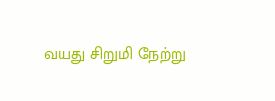வயது சிறுமி நேற்று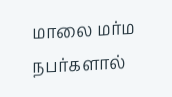மாலை மர்ம நபர்களால்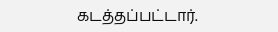கடத்தப்பட்டார்.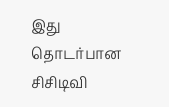இது தொடர்பான சிசிடிவி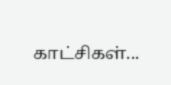காட்சிகள்...